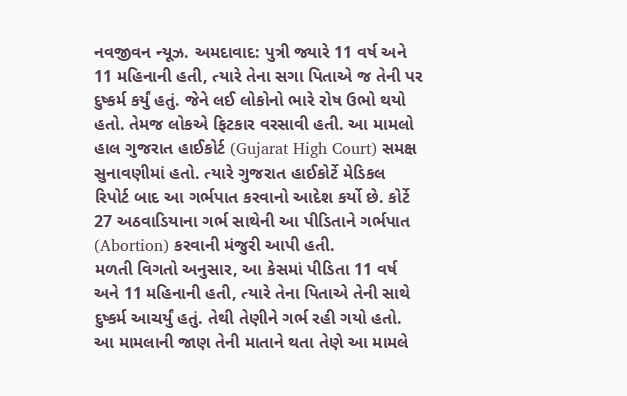નવજીવન ન્યૂઝ. અમદાવાદ: પુત્રી જ્યારે 11 વર્ષ અને 11 મહિનાની હતી, ત્યારે તેના સગા પિતાએ જ તેની પર દુષ્કર્મ કર્યું હતું. જેને લઈ લોકોનો ભારે રોષ ઉભો થયો હતો. તેમજ લોકએ ફિટકાર વરસાવી હતી. આ મામલો હાલ ગુજરાત હાઈકોર્ટ (Gujarat High Court) સમક્ષ સુનાવણીમાં હતો. ત્યારે ગુજરાત હાઈકોર્ટે મેડિકલ રિપોર્ટ બાદ આ ગર્ભપાત કરવાનો આદેશ કર્યો છે. કોર્ટે 27 અઠવાડિયાના ગર્ભ સાથેની આ પીડિતાને ગર્ભપાત (Abortion) કરવાની મંજુરી આપી હતી.
મળતી વિગતો અનુસાર, આ કેસમાં પીડિતા 11 વર્ષ અને 11 મહિનાની હતી, ત્યારે તેના પિતાએ તેની સાથે દુષ્કર્મ આચર્યું હતું. તેથી તેણીને ગર્ભ રહી ગયો હતો. આ મામલાની જાણ તેની માતાને થતા તેણે આ મામલે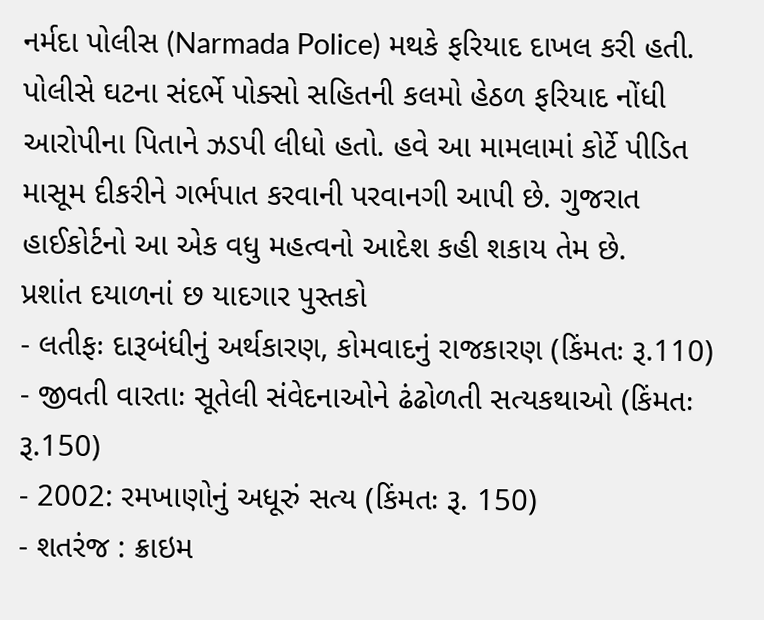નર્મદા પોલીસ (Narmada Police) મથકે ફરિયાદ દાખલ કરી હતી. પોલીસે ઘટના સંદર્ભે પોક્સો સહિતની કલમો હેઠળ ફરિયાદ નોંધી આરોપીના પિતાને ઝડપી લીધો હતો. હવે આ મામલામાં કોર્ટે પીડિત માસૂમ દીકરીને ગર્ભપાત કરવાની પરવાનગી આપી છે. ગુજરાત હાઈકોર્ટનો આ એક વધુ મહત્વનો આદેશ કહી શકાય તેમ છે.
પ્રશાંત દયાળનાં છ યાદગાર પુસ્તકો
- લતીફઃ દારૂબંધીનું અર્થકારણ, કોમવાદનું રાજકારણ (કિંમતઃ રૂ.110)
- જીવતી વારતાઃ સૂતેલી સંવેદનાઓને ઢંઢોળતી સત્યકથાઓ (કિંમતઃ રૂ.150)
- 2002: રમખાણોનું અધૂરું સત્ય (કિંમતઃ રૂ. 150)
- શતરંજ : ક્રાઇમ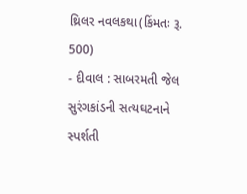થ્રિલર નવલકથા(કિંમતઃ રૂ. 500)
- દીવાલ : સાબરમતી જેલ સુરંગકાંડની સત્યઘટનાને સ્પર્શતી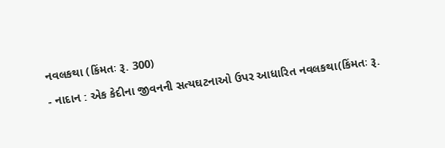નવલકથા (કિંમતઃ રૂ. 300)
- નાદાન : એક કેદીના જીવનની સત્યઘટનાઓ ઉપર આધારિત નવલકથા(કિંમતઃ રૂ.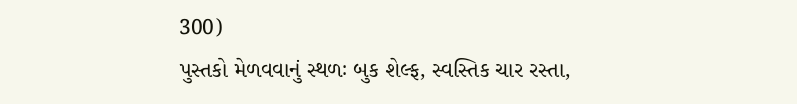300)
પુસ્તકો મેળવવાનું સ્થળઃ બુક શેલ્ફ, સ્વસ્તિક ચાર રસ્તા,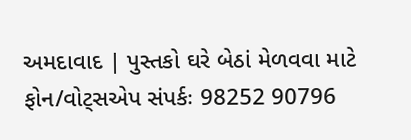અમદાવાદ | પુસ્તકો ઘરે બેઠાં મેળવવા માટે ફોન/વોટ્સએપ સંપર્કઃ 98252 90796